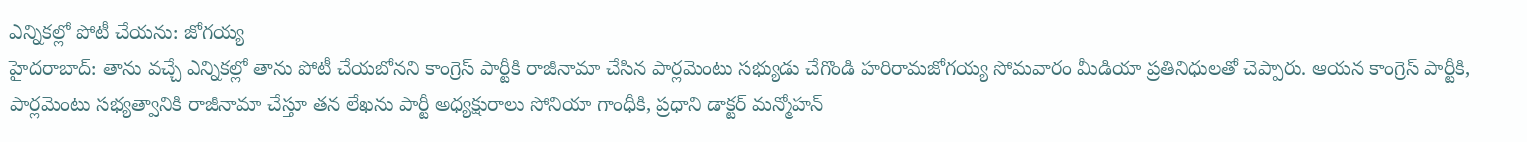ఎన్నికల్లో పోటీ చేయను: జోగయ్య
హైదరాబాద్: తాను వచ్చే ఎన్నికల్లో తాను పోటీ చేయబోనని కాంగ్రెస్ పార్టీకి రాజీనామా చేసిన పార్లమెంటు సభ్యుడు చేగొండి హరిరామజోగయ్య సోమవారం మీడియా ప్రతినిధులతో చెప్పారు. ఆయన కాంగ్రెస్ పార్టీకి, పార్లమెంటు సభ్యత్వానికి రాజీనామా చేస్తూ తన లేఖను పార్టీ అధ్యక్షురాలు సోనియా గాంధీకి, ప్రధాని డాక్టర్ మన్మోహన్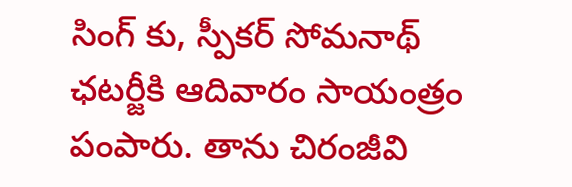సింగ్ కు, స్పీకర్ సోమనాథ్ ఛటర్జీకి ఆదివారం సాయంత్రం పంపారు. తాను చిరంజీవి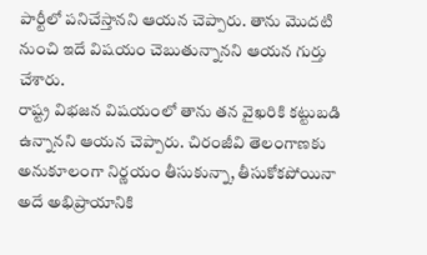పార్టీలో పనిచేస్తానని ఆయన చెప్పారు. తాను మొదటి నుంచి ఇదే విషయం చెబుతున్నానని ఆయన గుర్తు చేశారు.
రాష్ట్ర విభజన విషయంలో తాను తన వైఖరికి కట్టుబడి ఉన్నానని ఆయన చెప్పారు. చిరంజీవి తెలంగాణకు అనుకూలంగా నిర్ణయం తీసుకున్నా, తీసుకోకపోయినా అదే అభిప్రాయానికి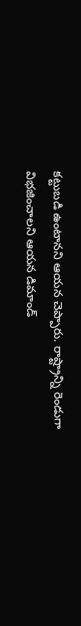కట్టుబడి ఉంటానని ఆయన చెప్పారు. రాష్ట్రాన్ని రెండుగా విభజించాలని ఆయన డిమాండ్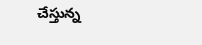చేస్తున్న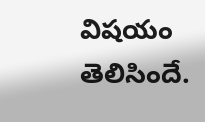విషయం తెలిసిందే.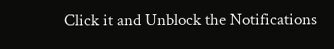Click it and Unblock the Notifications